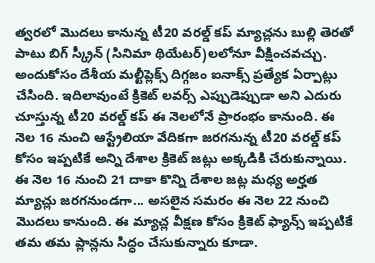త్వరలో మొదలు కానున్న టీ20 వరల్డ్ కప్ మ్యాచ్లను బుల్లి తెరతో పాటు బిగ్ స్క్రీన్ (సినిమా థియేటర్)లలోనూ వీక్షించవచ్చు. అందుకోసం దేశీయ మల్టీప్లెక్స్ దిగ్గజం ఐనాక్స్ ప్రత్యేక ఏర్పాట్లు చేసింది. ఇదిలావుంటే క్రికెట్ లవర్స్ ఎప్పుడెప్పుడా అని ఎదురు చూస్తున్న టీ20 వరల్డ్ కప్ ఈ నెలలోనే ప్రారంభం కానుంది. ఈ నెల 16 నుంచి ఆస్ట్రేలియా వేదికగా జరగనున్న టీ20 వరల్డ్ కప్ కోసం ఇప్పటికే అన్ని దేశాల క్రికెట్ జట్లు అక్కడికి చేరుకున్నాయి. ఈ నెల 16 నుంచి 21 దాకా కొన్ని దేశాల జట్ల మధ్య అర్హత మ్యాచ్లు జరగనుండగా... అసలైన సమరం ఈ నెల 22 నుంచి మొదలు కానుంది. ఈ మ్యాచ్ల వీక్షణ కోసం క్రికెట్ ఫ్యాన్స్ ఇప్పటికే తమ తమ ప్లాన్లను సిద్ధం చేసుకున్నారు కూడా.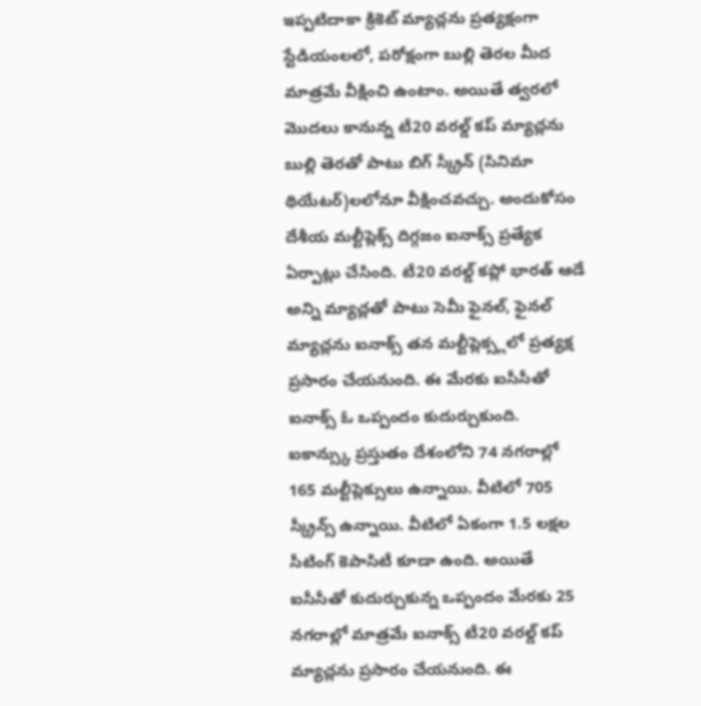ఇప్పటిదాకా క్రికెట్ మ్యాచ్లను ప్రత్యక్షంగా స్టేడియంలలో, పరోక్షంగా బుల్లి తెరల మీద మాత్రమే వీక్షించి ఉంటాం. అయితే త్వరలో మొదలు కానున్న టీ20 వరల్డ్ కప్ మ్యాచ్లను బుల్లి తెరతో పాటు బిగ్ స్క్రీన్ (సినిమా థియేటర్)లలోనూ వీక్షించవచ్చు. అందుకోసం దేశీయ మల్టీప్లెక్స్ దిగ్గజం ఐనాక్స్ ప్రత్యేక ఏర్పాట్లు చేసింది. టీ20 వరల్డ్ కప్లో భారత్ ఆడే అన్ని మ్యాచ్లతో పాటు సెమీ ఫైనల్, ఫైనల్ మ్యాచ్లను ఐనాక్స్ తన మల్టీప్లెక్స్లలో ప్రత్యక్ష ప్రసారం చేయనుంది. ఈ మేరకు ఐసీసీతో ఐనాక్స్ ఓ ఒప్పందం కుదుర్చుకుంది.
ఐకాన్స్కు ప్రస్తుతం దేశంలోని 74 నగరాల్లో 165 మల్టీప్లెక్సులు ఉన్నాయి. వీటిలో 705 స్క్రీన్స్ ఉన్నాయి. వీటిలో ఏకంగా 1.5 లక్షల సీటింగ్ కెపాసిటీ కూడా ఉంది. అయితే ఐసీసీతో కుదుర్చుకున్న ఒప్పందం మేరకు 25 నగరాల్లో మాత్రమే ఐనాక్స్ టీ20 వరల్డ్ కప్ మ్యాచ్లను ప్రసారం చేయనుంది. ఈ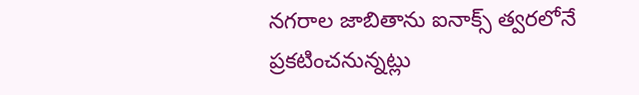నగరాల జాబితాను ఐనాక్స్ త్వరలోనే ప్రకటించనున్నట్లు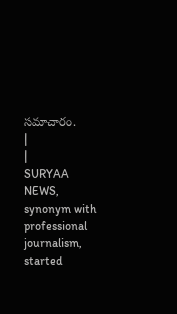సమాచారం.
|
|
SURYAA NEWS, synonym with professional journalism, started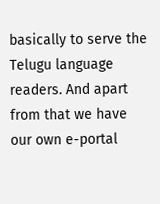basically to serve the Telugu language readers. And apart from that we have our own e-portal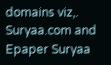domains viz,. Suryaa.com and Epaper Suryaa